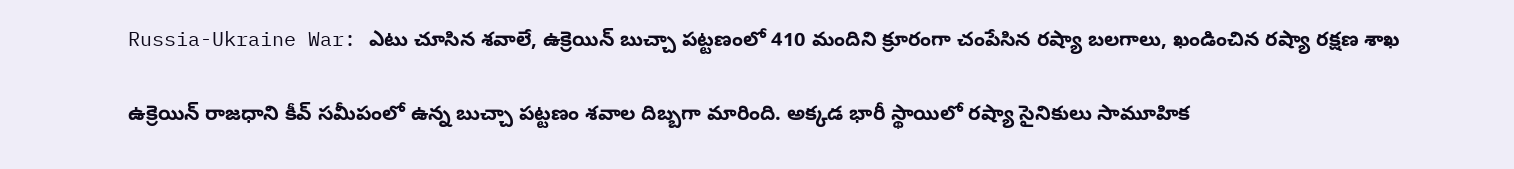Russia-Ukraine War: ఎటు చూసిన శవాలే, ఉక్రెయిన్ బుచ్చా ప‌ట్టణంలో 410 మందిని క్రూరంగా చంపేసిన రష్యా బలగాలు, ఖండించిన రష్యా రక్షణ శాఖ

ఉక్రెయిన్ రాజధాని కీవ్ స‌మీపంలో ఉన్న బుచ్చా ప‌ట్టణం శ‌వాల దిబ్బ‌గా మారింది. అక్క‌డ భారీ స్థాయిలో ర‌ష్యా సైనికులు సామూహిక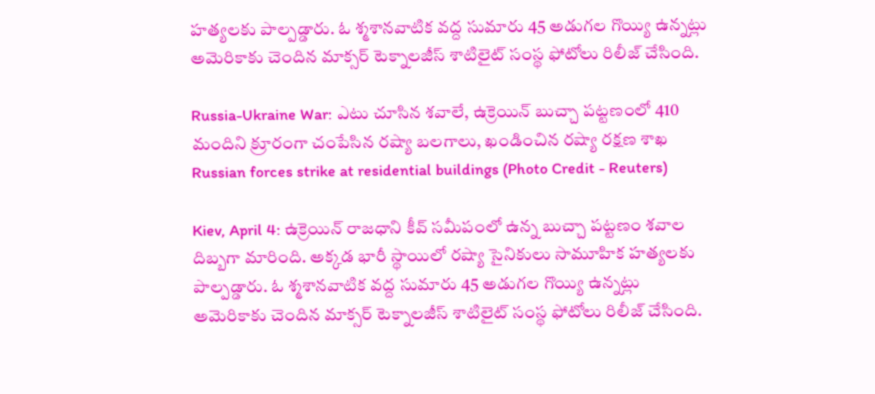హ‌త్య‌ల‌కు పాల్ప‌డ్డారు. ఓ శ్మ‌శానవాటిక వ‌ద్ద సుమారు 45 అడుగ‌ల గొయ్యి ఉన్న‌ట్లు అమెరికాకు చెందిన మాక్స‌ర్ టెక్నాల‌జీస్ శాటిలైట్ సంస్థ ఫోటోలు రిలీజ్ చేసింది.

Russia-Ukraine War: ఎటు చూసిన శవాలే, ఉక్రెయిన్ బుచ్చా ప‌ట్టణంలో 410 మందిని క్రూరంగా చంపేసిన రష్యా బలగాలు, ఖండించిన రష్యా రక్షణ శాఖ
Russian forces strike at residential buildings (Photo Credit - Reuters)

Kiev, April 4: ఉక్రెయిన్ రాజధాని కీవ్ స‌మీపంలో ఉన్న బుచ్చా ప‌ట్టణం శ‌వాల దిబ్బ‌గా మారింది. అక్క‌డ భారీ స్థాయిలో ర‌ష్యా సైనికులు సామూహిక హ‌త్య‌ల‌కు పాల్ప‌డ్డారు. ఓ శ్మ‌శానవాటిక వ‌ద్ద సుమారు 45 అడుగ‌ల గొయ్యి ఉన్న‌ట్లు అమెరికాకు చెందిన మాక్స‌ర్ టెక్నాల‌జీస్ శాటిలైట్ సంస్థ ఫోటోలు రిలీజ్ చేసింది.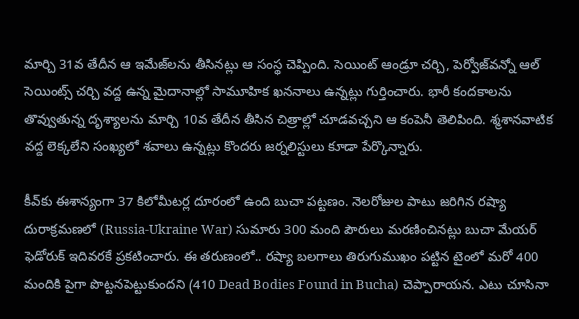మార్చి 31వ తేదీన ఆ ఇమేజ్‌ల‌ను తీసిన‌ట్లు ఆ సంస్థ చెప్పింది. సెయింట్ ఆండ్రూ చ‌ర్చి, పెర్వోజ్‌వ‌న్నో ఆల్ సెయింట్స్ చ‌ర్చి వ‌ద్ద ఉన్న మైదానాల్లో సామూహిక ఖ‌న‌నాలు ఉన్న‌ట్లు గుర్తించారు. భారీ కంద‌కాల‌ను తొవ్వుతున్న దృశ్యాల‌ను మార్చి 10వ తేదీన తీసిన చిత్రాల్లో చూడ‌వ‌చ్చని ఆ కంపెనీ తెలిపింది. శ్మ‌శాన‌వాటిక వ‌ద్ద లెక్క‌లేని సంఖ్య‌లో శ‌వాలు ఉన్న‌ట్లు కొంద‌రు జ‌ర్న‌లిస్టులు కూడా పేర్కొన్నారు.

కీవ్‌కు ఈశాన్యంగా 37 కిలోమీటర్ల దూరంలో ఉంది బుచా పట్టణం. నెలరోజుల పాటు జరిగిన రష్యా దురాక్రమణలో (Russia-Ukraine War) సుమారు 300 మంది పౌరులు మరణించినట్లు బుచా మేయర్‌ ఫెడోరుక్‌ ఇదివరకే ప్రకటించారు. ఈ తరుణంలో.. రష్యా బలగాలు తిరుగుముఖం పట్టిన టైంలో మరో 400 మందికి పైగా పొట్టనపెట్టుకుందని (410 Dead Bodies Found in Bucha) చెప్పారాయన. ఎటు చూసినా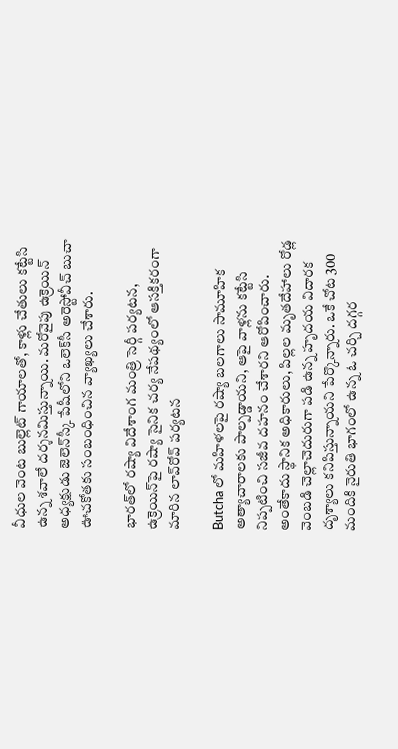వీధుల వెంట బుల్లెట్‌ గాయాలతో, కాళ్లు చేతులు కట్టేసి ఉన్న శవాలే దర్శనమిస్తున్నాయి. మరోవైపు ఉక్రెయిన్‌ అధ్యక్షుడు జెలెన్‌స్కీ పేషీలోని ఒలెక్‌సీ అరెస్టోవీచ్‌ బుచా ఊచకోతకు సంబంధించిన వ్యాఖ్యలు చేశారు.

భారత్‌లో రష్యా విదేశాంగ మంత్రి సెర్గీ పర్యటన, ఉక్రెయిన్‌పై రష్యా సైనిక చర్య నేపథ్యంలో ఆసక్తికరంగా మారిన లావ్‌రోవ్‌ పర్యటన

Butcha లో మహిళలపై రష్యా బలగాలు సామూహిక అత్యాచారాలకు పాల్పడ్డాయని, ఆపై వాళ్లను కట్టేసి నిప్పటించి సజీవ దహనం చేశారని ఆరోపించారు. అంతేకాదు స్థానిక అధికారులు, పిల్లల మృతదేహాలు రోడ్ల వెంబడి చెల్లాచెదురుగా పడి ఉన్న హృదయ విదారక దృశ్యాలు కనిపిస్తున్నాయని పేర్కొన్నారు. ఒకే చోట 300 మందికి నైరుతి భాగంలో ఉన్న ఓ చర్చి దగ్గర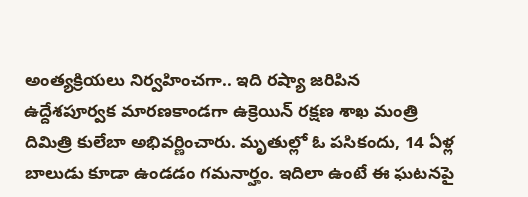అంత్యక్రియలు నిర్వహించగా.. ఇది రష్యా జరిపిన ఉద్దేశపూర్వక మారణకాండగా ఉక్రెయిన్‌ రక్షణ శాఖ మంత్రి దిమిత్రి కులేబా అభివర్ణించారు. మృతుల్లో ఓ పసికందు, 14 ఏళ్ల బాలుడు కూడా ఉండడం గమనార్హం. ఇదిలా ఉంటే ఈ ఘటనపై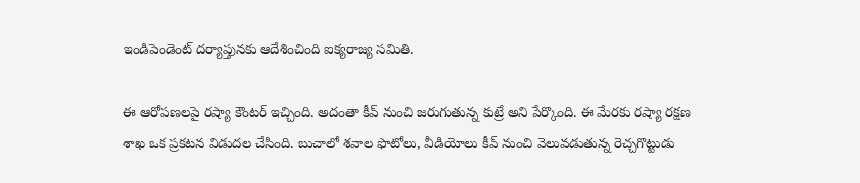ఇండిపెండెంట్‌ దర్యాప్తునకు ఆదేశించింది ఐక్యరాజ్య సమితి.

ఈ ఆరోపణలపై రష్యా కౌంటర్‌ ఇచ్చింది. అదంతా కీవ్‌ నుంచి జరుగుతున్న కుట్రే అని పేర్కొంది. ఈ మేరకు రష్యా రక్షణ శాఖ ఒక ప్రకటన విడుదల చేసింది. బుచాలో శవాల ఫొటోలు, వీడియోలు కీవ్‌ నుంచి వెలువడుతున్న రెచ్చగొట్టుడు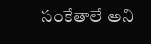సంకేతాలే అని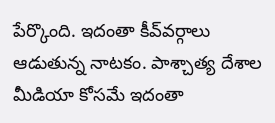పేర్కొంది. ఇదంతా కీవ్‌వర్గాలు ఆడుతున్న నాటకం. పాశ్చాత్య దేశాల మీడియా కోసమే ఇదంతా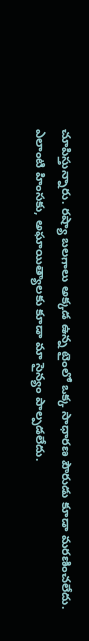చూపిస్తున్నారు. రష్యా బలగాలు అక్కడ ఉన్న టైంలో ఒక్క సాధారణ పౌరుడు కూడా మరణించలేదు. ఎలాంటి హింసకు, అఘాయిత్యాలకు కూడా మా సైన్యం పాల్పడలేదు.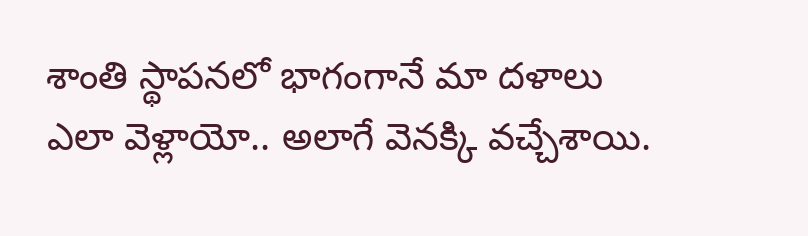శాంతి స్థాపనలో భాగంగానే మా దళాలు ఎలా వెళ్లాయో.. అలాగే వెనక్కి వచ్చేశాయి.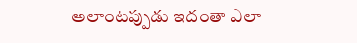అలాంటప్పుడు ఇదంతా ఎలా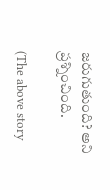జరుగుతుంది? అని ప్రశ్నించింది.

(The above story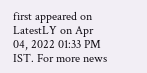first appeared on LatestLY on Apr 04, 2022 01:33 PM IST. For more news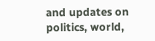and updates on politics, world,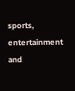sports, entertainment and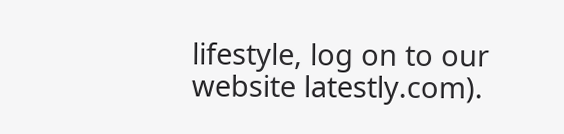lifestyle, log on to our website latestly.com).